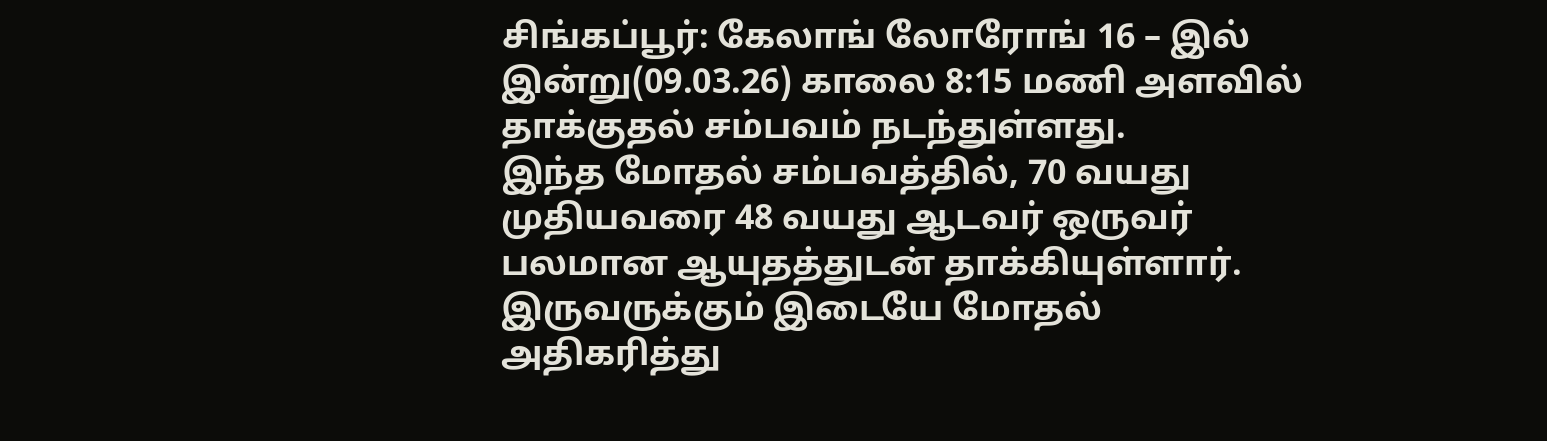சிங்கப்பூர்: கேலாங் லோரோங் 16 – இல் இன்று(09.03.26) காலை 8:15 மணி அளவில் தாக்குதல் சம்பவம் நடந்துள்ளது.
இந்த மோதல் சம்பவத்தில், 70 வயது முதியவரை 48 வயது ஆடவர் ஒருவர் பலமான ஆயுதத்துடன் தாக்கியுள்ளார். இருவருக்கும் இடையே மோதல் அதிகரித்து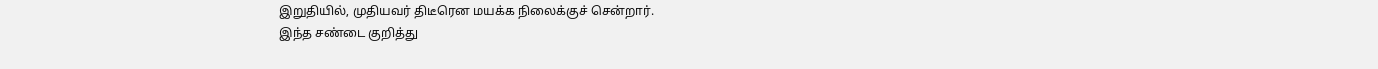இறுதியில், முதியவர் திடீரென மயக்க நிலைக்குச் சென்றார்.
இந்த சண்டை குறித்து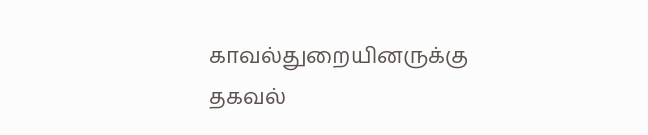காவல்துறையினருக்கு தகவல்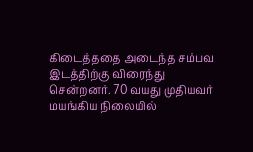கிடைத்ததை அடைந்த சம்பவ இடத்திற்கு விரைந்து சென்றனர். 70 வயது முதியவர் மயங்கிய நிலையில்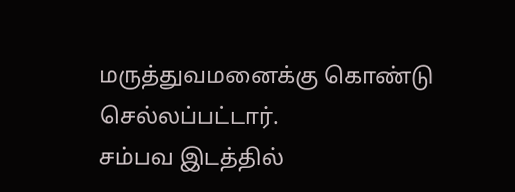மருத்துவமனைக்கு கொண்டு செல்லப்பட்டார்.
சம்பவ இடத்தில்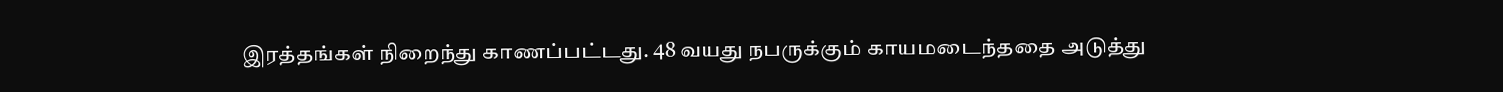இரத்தங்கள் நிறைந்து காணப்பட்டது. 48 வயது நபருக்கும் காயமடைந்ததை அடுத்து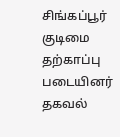சிங்கப்பூர் குடிமை தற்காப்பு படையினர் தகவல்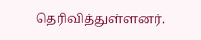தெரிவித்துள்ளனர்.